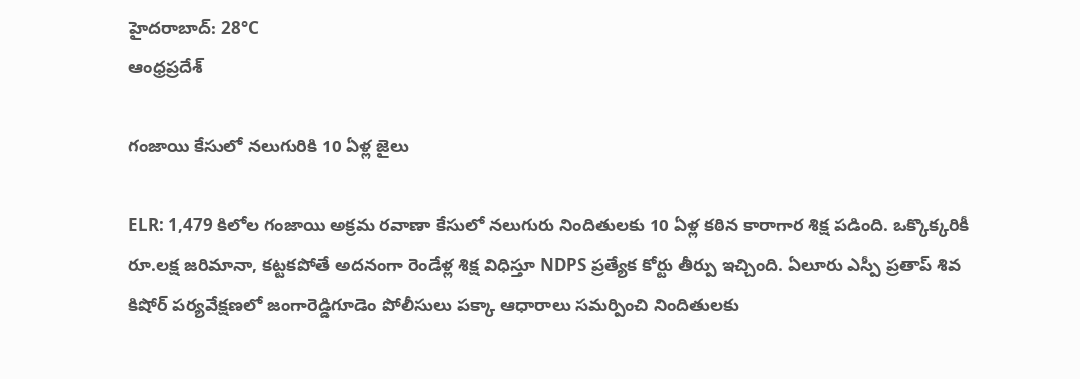హైదరాబాద్: 28°C
ఆంధ్రప్రదేశ్

గంజాయి కేసులో నలుగురికి 10 ఏళ్ల జైలు

ELR: 1,479 కిలోల గంజాయి అక్రమ రవాణా కేసులో నలుగురు నిందితులకు 10 ఏళ్ల కఠిన కారాగార శిక్ష పడింది. ఒక్కొక్కరికీ రూ.లక్ష జరిమానా, కట్టకపోతే అదనంగా రెండేళ్ల శిక్ష విధిస్తూ NDPS ప్రత్యేక కోర్టు తీర్పు ఇచ్చింది. ఏలూరు ఎస్పీ ప్రతాప్ శివ కిషోర్ పర్యవేక్షణలో జంగారెడ్డిగూడెం పోలీసులు పక్కా ఆధారాలు సమర్పించి నిందితులకు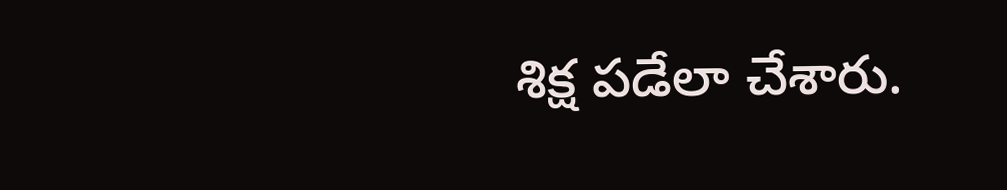శిక్ష పడేలా చేశారు.